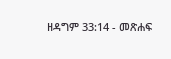ዘዳግም 33:14 - መጽሐፍ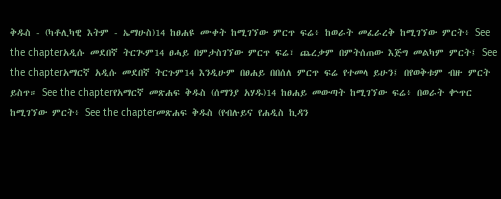ቅዱስ - (ካቶሊካዊ እትም - ኤማሁስ)14 ከፀሐዩ ሙቀት ከሚገኘው ምርጥ ፍሬ፥ ከወራት መፈራረቅ ከሚገኘው ምርት፥ See the chapterአዲሱ መደበኛ ትርጒም14 ፀሓይ በምታስገኘው ምርጥ ፍሬ፣ ጨረቃም በምትሰጠው እጅግ መልካም ምርት፤ See the chapterአማርኛ አዲሱ መደበኛ ትርጉም14 እንዲሁም በፀሐይ በበሰለ ምርጥ ፍሬ የተመላ ይሁን፤ በየወቅቱም ብዙ ምርት ይስጥ። See the chapterየአማርኛ መጽሐፍ ቅዱስ (ሰማንያ አሃዱ)14 ከፀሐይ መውጣት ከሚገኘው ፍሬ፥ በወራት ቍጥር ከሚገኘው ምርት፥ See the chapterመጽሐፍ ቅዱስ (የብሉይና የሐዲስ ኪዳን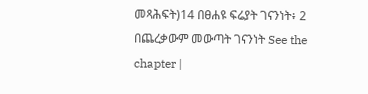መጻሕፍት)14 በፀሐዩ ፍሬያት ገናንነት፥ 2 በጨረቃውም መውጣት ገናንነት See the chapter |